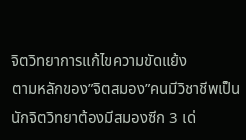จิตวิทยาการแก้ไขความขัดแย้ง
ตามหลักของ”จิตสมอง”คนมีวิชาชีพเป็นนักจิตวิทยาต้องมีสมองซีก 3 เด่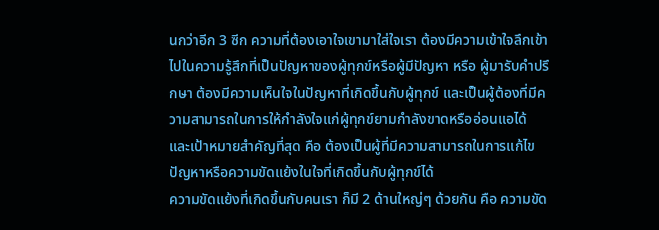นกว่าอีก 3 ซีก ความที่ต้องเอาใจเขามาใส่ใจเรา ต้องมีความเข้าใจลึกเข้าไปในความรู้สึกที่เป็นปัญหาของผู้ทุกข์หรือผู้มีปัญหา หรือ ผู้มารับคำปรึกษา ต้องมีความเห็นใจในปัญหาที่เกิดขึ้นกับผู้ทุกข์ และเป็นผู้ต้องที่มีความสามารถในการให้กำลังใจแก่ผู้ทุกข์ยามกำลังขาดหรืออ่อนแอได้
และเป้าหมายสำคัญที่สุด คือ ต้องเป็นผู้ที่มีความสามารถในการแก้ไขปัญหาหรือความขัดแย้งในใจที่เกิดขึ้นกับผู้ทุกข์ได้
ความขัดแย้งที่เกิดขึ้นกับคนเรา ก็มี 2 ด้านใหญ่ๆ ด้วยกัน คือ ความขัด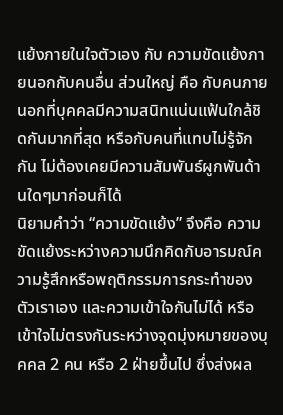แย้งภายในใจตัวเอง กับ ความขัดแย้งภายนอกกับคนอื่น ส่วนใหญ่ คือ กับคนภายนอกที่บุคคลมีความสนิทแน่นแฟ้นใกล้ชิดกันมากที่สุด หรือกับคนที่แทบไม่รู้จักกัน ไม่ต้องเคยมีความสัมพันธ์ผูกพันด้านใดๆมาก่อนก็ได้
นิยามคำว่า “ความขัดแย้ง” จึงคือ ความขัดแย้งระหว่างความนึกคิดกับอารมณ์ความรู้สึกหรือพฤติกรรมการกระทำของตัวเราเอง และความเข้าใจกันไม่ได้ หรือเข้าใจไม่ตรงกันระหว่างจุดมุ่งหมายของบุคคล 2 คน หรือ 2 ฝ่ายขึ้นไป ซึ่งส่งผล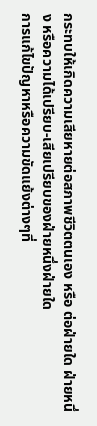กระทบให้เกิดความเสียหายต่อสภาพชีวิตตนเอง หรือ ต่อฝ่ายใด ฝ่ายหนึ่ง หรือความได้เปรียบ-เสียเปรียบของฝ่ายหนึ่งฝ่ายใด
การแก้ไขปัญหาหรือความขัดแย้งต่างๆที่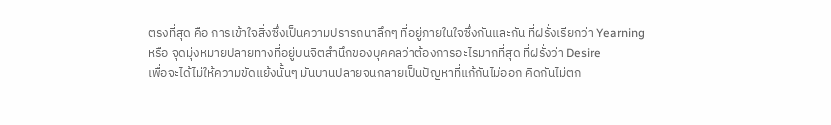ตรงที่สุด คือ การเข้าใจสิ่งซึ่งเป็นความปรารถนาลึกๆ ที่อยู่ภายในใจซึ่งกันและกัน ที่ฝรั่งเรียกว่า Yearning
หรือ จุดมุ่งหมายปลายทางที่อยู่บนจิตสำนึกของบุคคลว่าต้องการอะไรมากที่สุด ที่ฝรั่งว่า Desire
เพื่อจะได้ไม่ให้ความขัดแย้งนั้นๆ มันบานปลายจนกลายเป็นปัญหาที่แก้กันไม่ออก คิดกันไม่ตก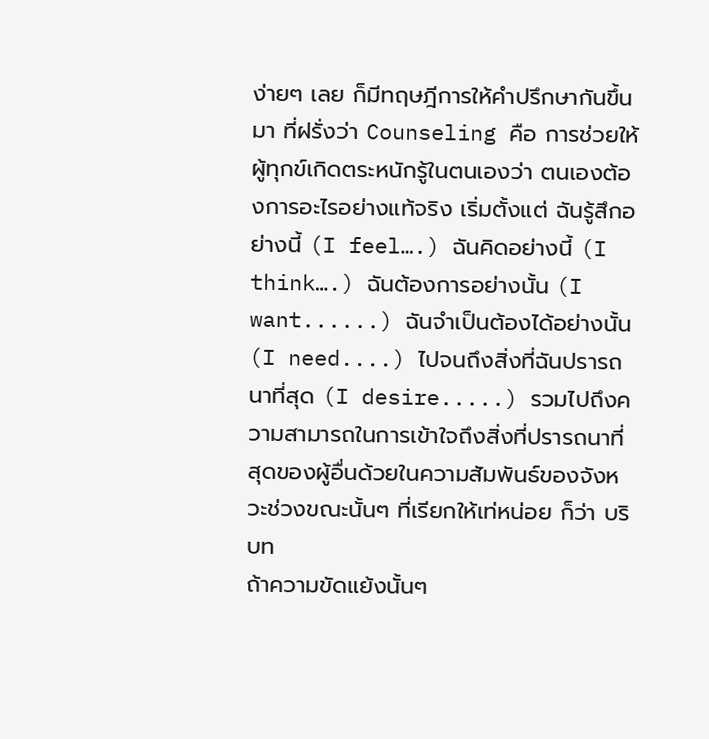ง่ายๆ เลย ก็มีทฤษฎีการให้คำปรึกษากันขึ้นมา ที่ฝรั่งว่า Counseling คือ การช่วยให้ผู้ทุกข์เกิดตระหนักรู้ในตนเองว่า ตนเองต้องการอะไรอย่างแท้จริง เริ่มตั้งแต่ ฉันรู้สึกอย่างนี้ (I feel….) ฉันคิดอย่างนี้ (I think….) ฉันต้องการอย่างนั้น (I want......) ฉันจำเป็นต้องได้อย่างนั้น (I need....) ไปจนถึงสิ่งที่ฉันปรารถนาที่สุด (I desire.....) รวมไปถึงความสามารถในการเข้าใจถึงสิ่งที่ปรารถนาที่สุดของผู้อื่นด้วยในความสัมพันธ์ของจังหวะช่วงขณะนั้นๆ ที่เรียกให้เท่หน่อย ก็ว่า บริบท
ถ้าความขัดแย้งนั้นๆ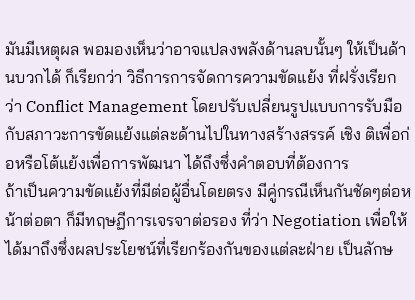มันมีเหตุผล พอมองเห็นว่าอาจแปลงพลังด้านลบนั้นๆ ให้เป็นด้านบวกได้ ก็เรียกว่า วิธีการการจัดการความขัดแย้ง ที่ฝรั่งเรียกว่า Conflict Management โดยปรับเปลี่ยนรูปแบบการรับมือกับสภาวะการขัดแย้งแต่ละด้านไปในทางสร้างสรรค์ เชิง ติเพื่อก่อหรือโต้แย้งเพื่อการพัฒนา ได้ถึงซึ่งคำตอบที่ต้องการ
ถ้าเป็นความขัดแย้งที่มีต่อผู้อื่นโดยตรง มีคู่กรณีเห็นกันชัดๆต่อหน้าต่อตา ก็มีทฤษฏีการเจรจาต่อรอง ที่ว่า Negotiation เพื่อให้ได้มาถึงซึ่งผลประโยชน์ที่เรียกร้องกันของแต่ละฝ่าย เป็นลักษ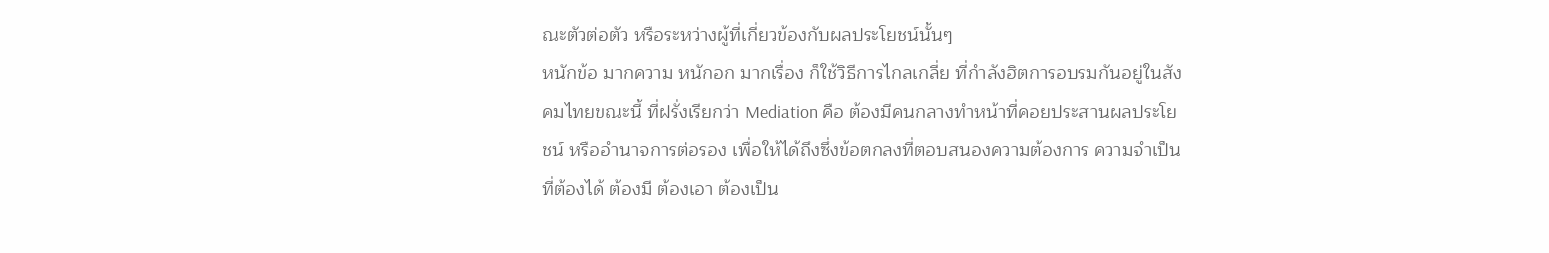ณะตัวต่อตัว หรือระหว่างผู้ที่เกี่ยวข้องกับผลประโยชน์นั้นๆ
หนักข้อ มากความ หนักอก มากเรื่อง ก็ใช้วิธีการไกลเกลี่ย ที่กำลังฮิตการอบรมกันอยู่ในสังคมไทยขณะนี้ ที่ฝรั่งเรียกว่า Mediation คือ ต้องมีคนกลางทำหน้าที่คอยประสานผลประโยชน์ หรืออำนาจการต่อรอง เพื่อให้ได้ถึงซึ่งข้อตกลงที่ตอบสนองความต้องการ ความจำเป็นที่ต้องได้ ต้องมี ต้องเอา ต้องเป็น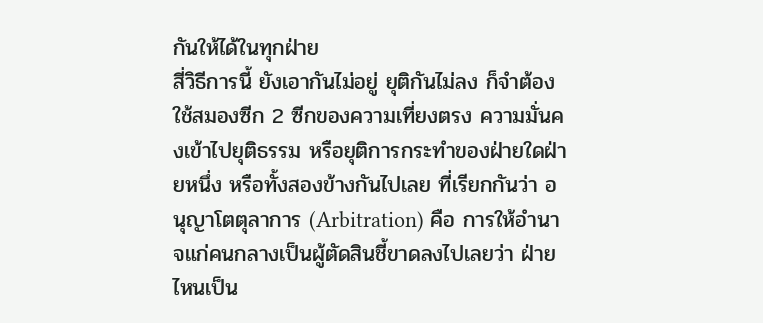กันให้ได้ในทุกฝ่าย
สี่วิธีการนี้ ยังเอากันไม่อยู่ ยุติกันไม่ลง ก็จำต้องใช้สมองซีก 2 ซีกของความเที่ยงตรง ความมั่นคงเข้าไปยุติธรรม หรือยุติการกระทำของฝ่ายใดฝ่ายหนึ่ง หรือทั้งสองข้างกันไปเลย ที่เรียกกันว่า อนุญาโตตุลาการ (Arbitration) คือ การให้อำนาจแก่คนกลางเป็นผู้ตัดสินชี้ขาดลงไปเลยว่า ฝ่ายไหนเป็น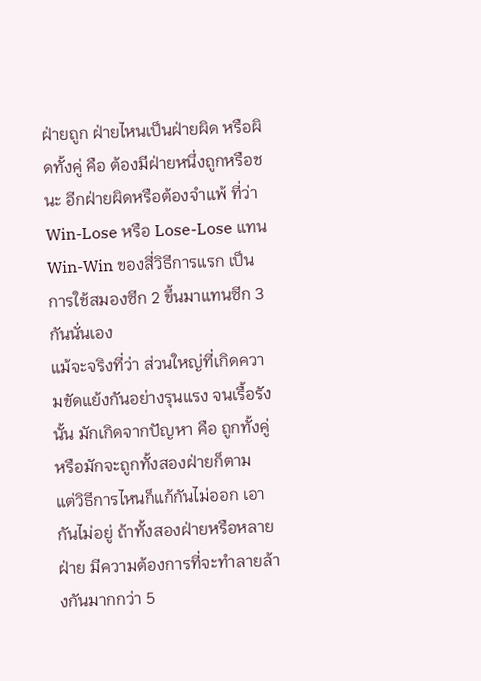ฝ่ายถูก ฝ่ายไหนเป็นฝ่ายผิด หรือผิดทั้งคู่ คือ ต้องมีฝ่ายหนึ่งถูกหรือชนะ อีกฝ่ายผิดหรือต้องจำแพ้ ที่ว่า Win-Lose หรือ Lose-Lose แทน Win-Win ของสี่วิธีการแรก เป็นการใช้สมองซีก 2 ขึ้นมาแทนซีก 3 กันนั่นเอง
แม้จะจริงที่ว่า ส่วนใหญ่ที่เกิดความขัดแย้งกันอย่างรุนแรง จนเรื้อรังนั้น มักเกิดจากปัญหา คือ ถูกทั้งคู่ หรือมักจะถูกทั้งสองฝ่ายก็ตาม
แต่วิธีการไหนก็แก้กันไม่ออก เอากันไม่อยู่ ถ้าทั้งสองฝ่ายหรือหลายฝ่าย มีความต้องการที่จะทำลายล้างกันมากกว่า 5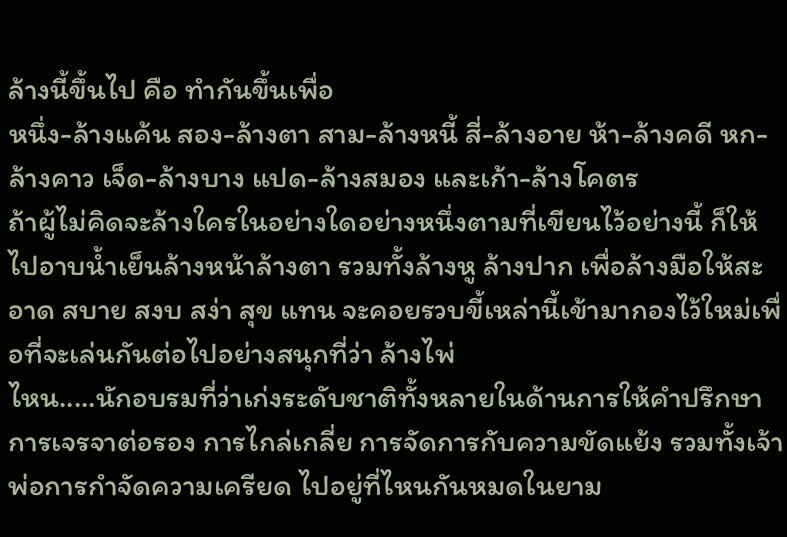ล้างนี้ขึ้นไป คือ ทำกันขึ้นเพื่อ
หนึ่ง-ล้างแค้น สอง-ล้างตา สาม-ล้างหนี้ สี่-ล้างอาย ห้า-ล้างคดี หก-ล้างคาว เจ็ด-ล้างบาง แปด-ล้างสมอง และเก้า-ล้างโคตร
ถ้าผู้ไม่คิดจะล้างใครในอย่างใดอย่างหนึ่งตามที่เขียนไว้อย่างนี้ ก็ให้ไปอาบน้ำเย็นล้างหน้าล้างตา รวมทั้งล้างหู ล้างปาก เพื่อล้างมือให้สะอาด สบาย สงบ สง่า สุข แทน จะคอยรวบขี้เหล่านี้เข้ามากองไว้ใหม่เพื่อที่จะเล่นกันต่อไปอย่างสนุกที่ว่า ล้างไพ่
ไหน.....นักอบรมที่ว่าเก่งระดับชาติทั้งหลายในด้านการให้คำปรึกษา การเจรจาต่อรอง การไกล่เกลี่ย การจัดการกับความขัดแย้ง รวมทั้งเจ้าพ่อการกำจัดความเครียด ไปอยู่ที่ไหนกันหมดในยาม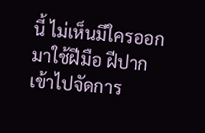นี้ ไม่เห็นมีใครออกมาใช้ฝีมือ ฝีปากเข้าไปจัดการ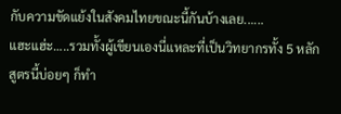กับความขัดแย้งในสังคมไทยขณะนี้กันบ้างเลย......
แฮะแฮ่ะ.....รวมทั้งผู้เขียนเองนี่แหละที่เป็นวิทยากรทั้ง 5 หลักสูตรนี้บ่อยๆ ก็ทำ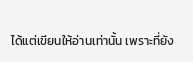ได้แต่เขียนให้อ่านเท่านั้น เพราะที่ยัง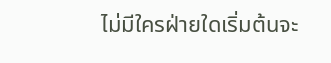ไม่มีใครฝ่ายใดเริ่มต้นจะ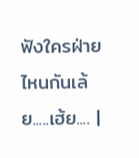ฟังใครฝ่ายไหนกันเล้ย.....เฮ้ย.... |